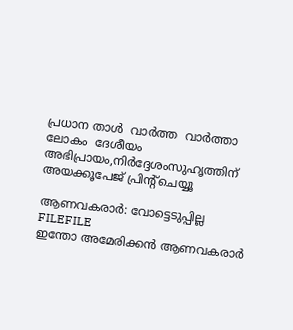പ്രധാന താള്‍  വാര്‍ത്ത  വാര്‍ത്താ ലോകം  ദേശീയം
അഭിപ്രായം,നിര്‍ദ്ദേശംസുഹൃത്തിന് അയക്കൂപേജ് പ്രിന്‍റ്ചെയ്യൂ

ആണവകരാര്‍: വോട്ടെടുപ്പില്ല
FILEFILE
ഇന്തോ അമേരിക്കന്‍ ആണവകരാര്‍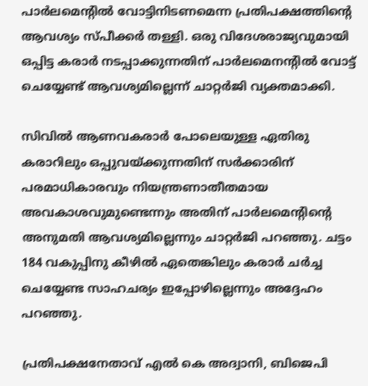പാര്‍ലമെന്‍റില്‍ വോട്ടിനിടണമെന്ന പ്രതിപക്ഷത്തിന്‍റെ ആവശ്യം സ്പീക്കര്‍ തള്ളി. ഒരു വിദേശരാജ്യവുമായി ഒപ്പിട്ട കരാര്‍ നടപ്പാക്കുന്നതിന് പാര്‍ലമെനന്‍റില്‍ വോട്ട് ചെയ്യേണ്ട് ആവശ്യമില്ലെന്ന് ചാറ്റര്‍ജി വ്യക്തമാക്കി.

സിവില്‍ ആണവകരാര്‍ പോലെയുള്ള ഏതിരു കരാറിലും ഒപ്പുവയ്ക്കുന്നതിന് സര്‍ക്കാരിന് പരമാധികാരവും നിയന്ത്രണാതീതമായ അവകാശവുമുണ്ടെന്നും അതിന് പാര്‍ലമെന്‍റിന്‍റെ അനുമതി ആവശ്യമില്ലെന്നും ചാറ്റര്‍ജി പറഞ്ഞു. ചട്ടം 184 വകുപ്പിനു കീഴില്‍ ഏതെങ്കിലും കരാര്‍ ചര്‍ച്ച ചെയ്യേണ്ട സാഹചര്യം ഇപ്പോഴില്ലെന്നും അദ്ദേഹം പറഞ്ഞു.

പ്രതിപക്ഷനേതാവ് എല്‍ കെ അദ്വാനി, ബിജെപി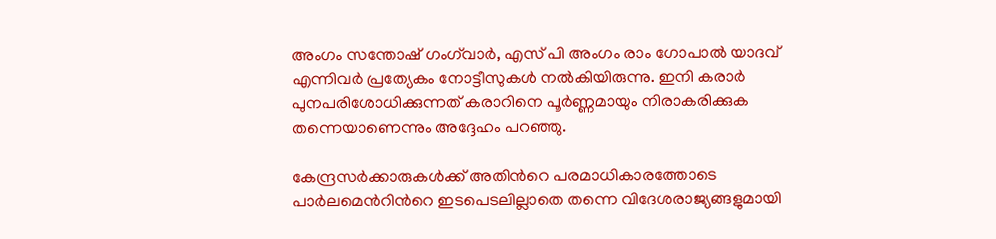അംഗം സന്തോഷ് ഗംഗ്‌വാര്‍, എസ് പി അംഗം രാം ഗോപാല്‍ യാദവ് എന്നിവര്‍ പ്രത്യേകം നോട്ടീസുകള്‍ നല്‍കിയിരുന്നു. ഇനി കരാര്‍ പുനപരിശോധിക്കുന്നത് കരാറിനെ പൂര്‍ണ്ണമായും നിരാകരിക്കുക തന്നെയാണെന്നും അദ്ദേഹം പറഞ്ഞു.

കേന്ദ്രസര്‍ക്കാരുകള്‍ക്ക് അതിന്‍റെ പരമാധികാരത്തോടെ പാര്‍ലമെന്‍റിന്‍റെ ഇടപെടലില്ലാതെ തന്നെ വിദേശരാജ്യങ്ങളുമായി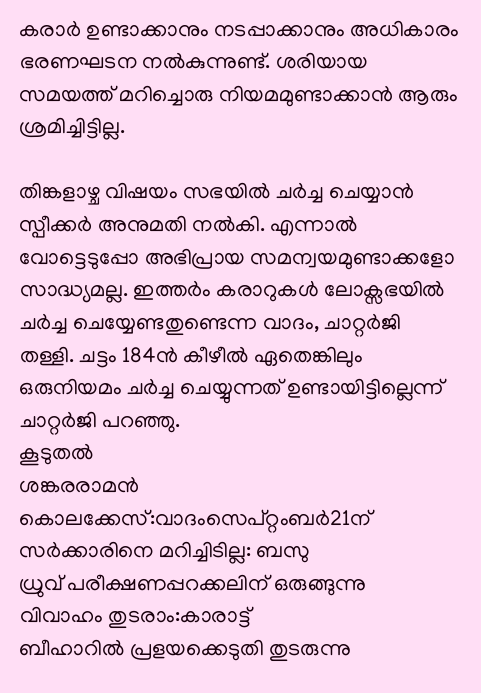കരാര്‍ ഉണ്ടാക്കാനും നടപ്പാക്കാനും അധികാരം ഭരണഘടന നല്‍കുന്നുണ്ട്. ശരിയായ സമയത്ത് മറിച്ചൊരു നിയമമുണ്ടാക്കാന്‍ ആരും ശ്രമിച്ചിട്ടില്ല.

തിങ്കളാഴ്ച വിഷയം സഭയില്‍ ചര്‍ച്ച ചെയ്യാന്‍ സ്പീക്കര്‍ അനുമതി നല്‍കി. എന്നാല്‍ വോട്ടെടുപ്പോ അഭിപ്രായ സമന്വയമുണ്ടാക്കളോ സാദ്ധ്യമല്ല. ഇത്തര്‍ം കരാറുകള്‍ ലോക്സഭയില്‍ ചര്‍ച്ച ചെയ്യേണ്ടതുണ്ടെന്ന വാദം, ചാറ്റര്‍ജി തള്ളി. ചട്ടം 184ന്‍ കീഴീല്‍ ഏതെങ്കിലും ഒരുനിയമം ചര്‍ച്ച ചെയ്യുന്നത് ഉണ്ടായിട്ടില്ലെന്ന് ചാറ്റര്‍ജി പറഞ്ഞു.
കൂടുതല്‍
ശങ്കരരാമന്‍ കൊലക്കേസ്:വാദംസെപ്‌റ്റംബര്‍21ന്
സര്‍ക്കാരിനെ മറിച്ചിടില്ല: ബസു
ധ്രുവ് പരീക്ഷണപ്പറക്കലിന് ഒരുങ്ങുന്നു
വിവാഹം തുടരാം:കാരാട്ട്
ബീഹാറില്‍ പ്രളയക്കെടുതി തുടരുന്നു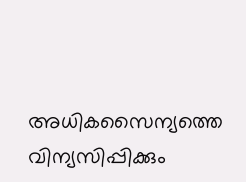അധികസൈന്യത്തെ വിന്യസിപ്പിക്കും